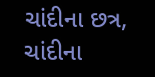ચાંદીના છત્ર, ચાંદીના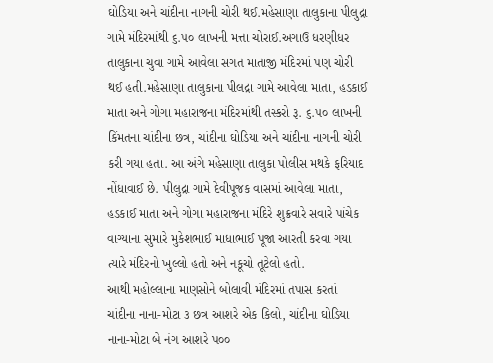ઘોડિયા અને ચાંદીના નાગની ચોરી થઈ.મહેસાણા તાલુકાના પીલુદ્રા ગામે મંદિરમાંથી ૬.૫૦ લાખની મત્તા ચોરાઈ.અગાઉ ધરણીધર તાલુકાના ચુવા ગામે આવેલા સગત માતાજી મંદિરમાં પણ ચોરી થઈ હતી.મહેસાણા તાલુકાના પીલદ્રા ગામે આવેલા માતા, હડકાઈ માતા અને ગોગા મહારાજના મંદિરમાંથી તસ્કરો રૂ. ૬.૫૦ લાખની કિંમતના ચાંદીના છત્ર, ચાંદીના ઘોડિયા અને ચાંદીના નાગની ચોરી કરી ગયા હતા. આ અંગે મહેસાણા તાલુકા પોલીસ મથકે ફરિયાદ નોંધાવાઈ છે. પીલુદ્રા ગામે દેવીપૂજક વાસમાં આવેલા માતા, હડકાઈ માતા અને ગોગા મહારાજના મંદિરે શુક્રવારે સવારે પાંચેક વાગ્યાના સુમારે મુકેશભાઈ માધાભાઈ પૂજા આરતી કરવા ગયા ત્યારે મંદિરનો ખુલ્લો હતો અને નકૂચો તૂટેલો હતો.
આથી મહોલ્લાના માણસોને બોલાવી મંદિરમાં તપાસ કરતાં ચાંદીના નાના-મોટા ૩ છત્ર આશરે એક કિલો, ચાંદીના ઘોડિયા નાના-મોટા બે નંગ આશરે પ૦૦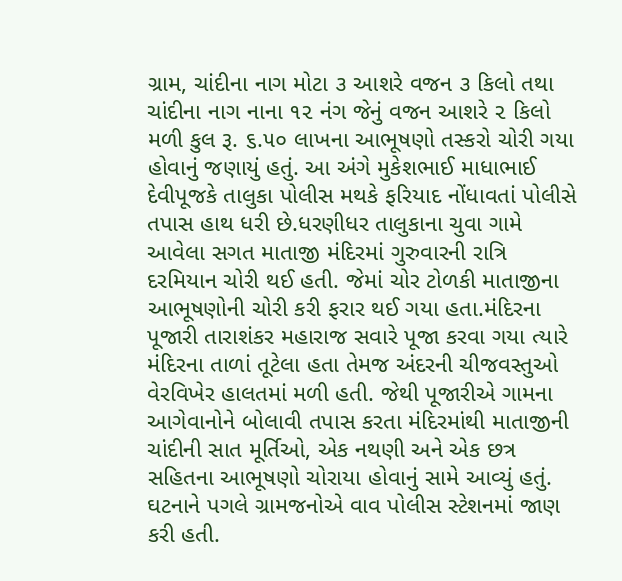ગ્રામ, ચાંદીના નાગ મોટા ૩ આશરે વજન ૩ કિલો તથા ચાંદીના નાગ નાના ૧૨ નંગ જેનું વજન આશરે ૨ કિલો મળી કુલ રૂ. ૬.૫૦ લાખના આભૂષણો તસ્કરો ચોરી ગયા હોવાનું જણાયું હતું. આ અંગે મુકેશભાઈ માધાભાઈ દેવીપૂજકે તાલુકા પોલીસ મથકે ફરિયાદ નોંધાવતાં પોલીસે તપાસ હાથ ધરી છે.ધરણીધર તાલુકાના ચુવા ગામે આવેલા સગત માતાજી મંદિરમાં ગુરુવારની રાત્રિ દરમિયાન ચોરી થઈ હતી. જેમાં ચોર ટોળકી માતાજીના આભૂષણોની ચોરી કરી ફરાર થઈ ગયા હતા.મંદિરના પૂજારી તારાશંકર મહારાજ સવારે પૂજા કરવા ગયા ત્યારે મંદિરના તાળાં તૂટેલા હતા તેમજ અંદરની ચીજવસ્તુઓ વેરવિખેર હાલતમાં મળી હતી. જેથી પૂજારીએ ગામના આગેવાનોને બોલાવી તપાસ કરતા મંદિરમાંથી માતાજીની ચાંદીની સાત મૂર્તિઓ, એક નથણી અને એક છત્ર સહિતના આભૂષણો ચોરાયા હોવાનું સામે આવ્યું હતું. ઘટનાને પગલે ગ્રામજનોએ વાવ પોલીસ સ્ટેશનમાં જાણ કરી હતી.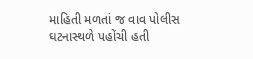માહિતી મળતાં જ વાવ પોલીસ ઘટનાસ્થળે પહોંચી હતી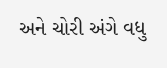અને ચોરી અંગે વધુ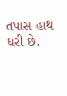તપાસ હાથ ધરી છે.